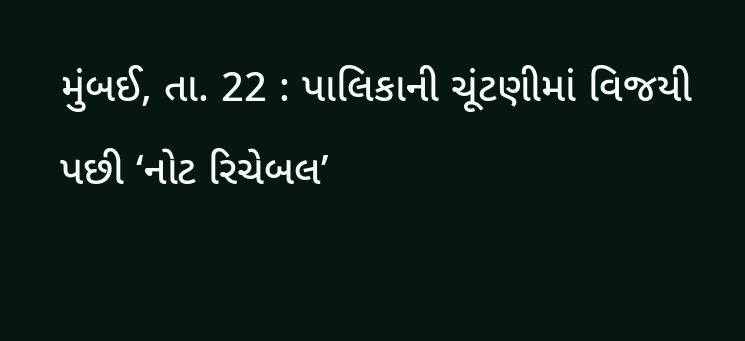મુંબઈ, તા. 22 : પાલિકાની ચૂંટણીમાં વિજયી પછી ‘નોટ રિચેબલ’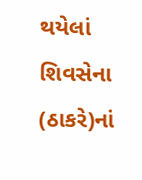થયેલાં શિવસેના (ઠાકરે)નાં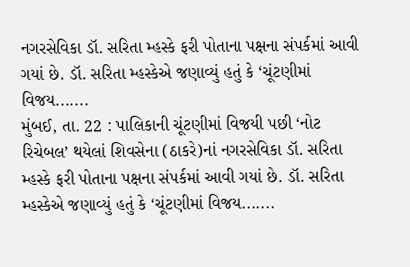નગરસેવિકા ડૉ. સરિતા મ્હસ્કે ફરી પોતાના પક્ષના સંપર્કમાં આવી ગયાં છે. ડૉ. સરિતા મ્હસ્કેએ જણાવ્યું હતું કે ‘ચૂંટણીમાં વિજય.......
મુંબઈ, તા. 22 : પાલિકાની ચૂંટણીમાં વિજયી પછી ‘નોટ રિચેબલ’ થયેલાં શિવસેના (ઠાકરે)નાં નગરસેવિકા ડૉ. સરિતા મ્હસ્કે ફરી પોતાના પક્ષના સંપર્કમાં આવી ગયાં છે. ડૉ. સરિતા મ્હસ્કેએ જણાવ્યું હતું કે ‘ચૂંટણીમાં વિજય.......